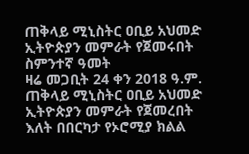ጠቅላይ ሚኒስትር ዐቢይ አህመድ ኢትዮጵያን መምራት የጀመሩበት ስምንተኛ ዓመት
ዛሬ መጋቢት 24 ቀን 2018 ዓ.ም. ጠቅላይ ሚኒስትር ዐቢይ አህመድ ኢትዮጵያን መምራት የጀመረበት እለት በበርካታ የኦሮሚያ ክልል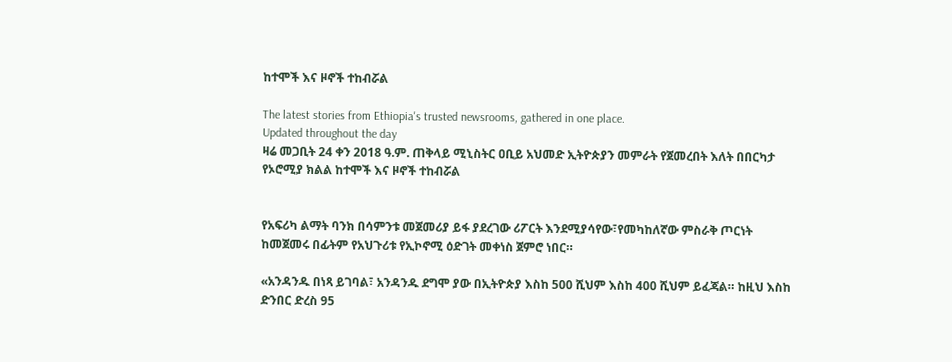ከተሞች እና ዞኖች ተከብሯል

The latest stories from Ethiopia's trusted newsrooms, gathered in one place.
Updated throughout the day
ዛሬ መጋቢት 24 ቀን 2018 ዓ.ም. ጠቅላይ ሚኒስትር ዐቢይ አህመድ ኢትዮጵያን መምራት የጀመረበት እለት በበርካታ የኦሮሚያ ክልል ከተሞች እና ዞኖች ተከብሯል


የአፍሪካ ልማት ባንክ በሳምንቱ መጀመሪያ ይፋ ያደረገው ሪፖርት እንደሚያሳየው፣የመካከለኛው ምስራቅ ጦርነት ከመጀመሩ በፊትም የአህጉሪቱ የኢኮኖሚ ዕድገት መቀነስ ጀምሮ ነበር።

«አንዳንዱ በነጻ ይገባል፣ አንዳንዱ ደግሞ ያው በኢትዮጵያ እስከ 500 ሺህም እስከ 400 ሺህም ይፈጃል። ከዚህ እስከ ድንበር ድረስ 95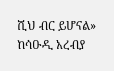ሺህ ብር ይሆናል» ከሳዑዲ አረብያ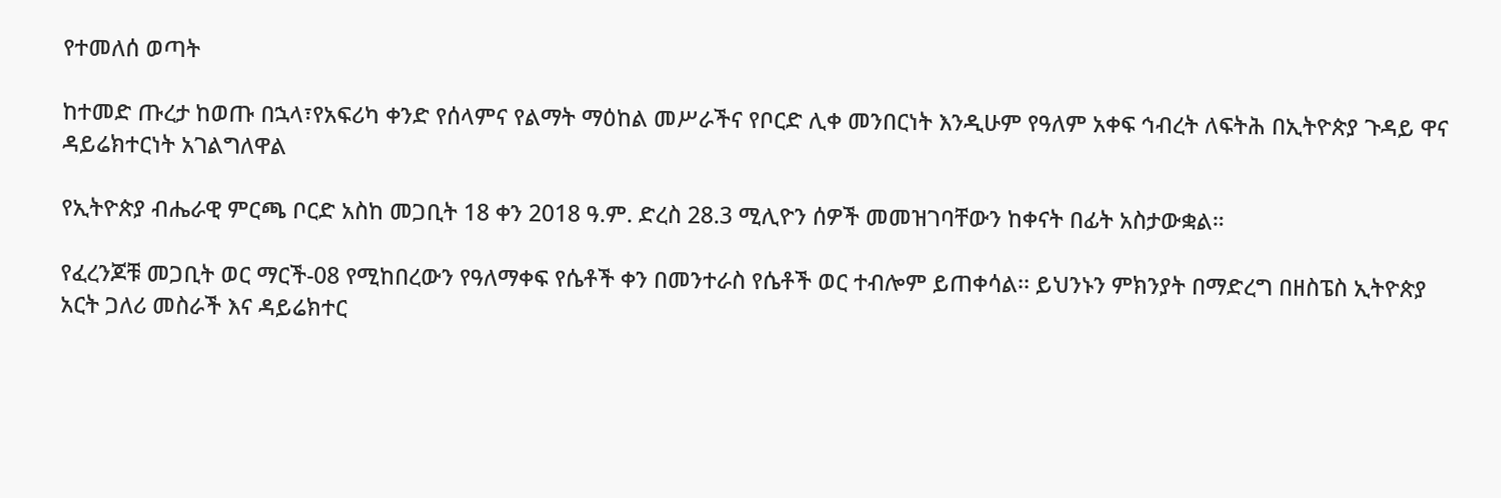የተመለሰ ወጣት

ከተመድ ጡረታ ከወጡ በኋላ፣የአፍሪካ ቀንድ የሰላምና የልማት ማዕከል መሥራችና የቦርድ ሊቀ መንበርነት እንዲሁም የዓለም አቀፍ ኅብረት ለፍትሕ በኢትዮጵያ ጉዳይ ዋና ዳይሬክተርነት አገልግለዋል

የኢትዮጵያ ብሔራዊ ምርጫ ቦርድ አስከ መጋቢት 18 ቀን 2018 ዓ.ም. ድረስ 28.3 ሚሊዮን ሰዎች መመዝገባቸውን ከቀናት በፊት አስታውቋል።

የፈረንጆቹ መጋቢት ወር ማርች-08 የሚከበረውን የዓለማቀፍ የሴቶች ቀን በመንተራስ የሴቶች ወር ተብሎም ይጠቀሳል፡፡ ይህንኑን ምክንያት በማድረግ በዘስፔስ ኢትዮጵያ አርት ጋለሪ መስራች እና ዳይሬክተር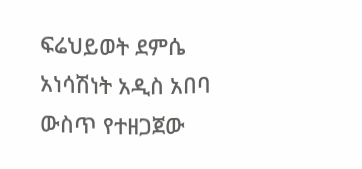ፍሬህይወት ደምሴ አነሳሽነት አዲስ አበባ ውስጥ የተዘጋጀው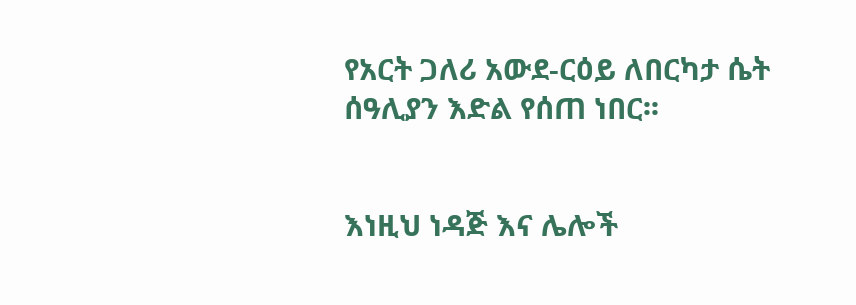የአርት ጋለሪ አውደ-ርዕይ ለበርካታ ሴት ሰዓሊያን እድል የሰጠ ነበር፡፡


እነዚህ ነዳጅ እና ሌሎች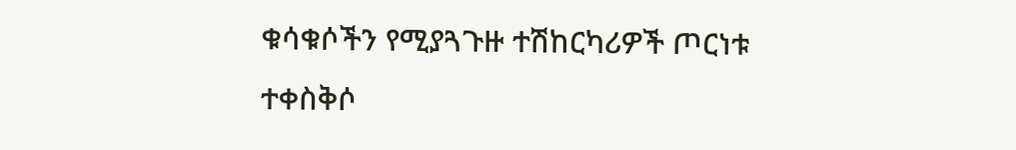ቁሳቁሶችን የሚያጓጉዙ ተሽከርካሪዎች ጦርነቱ ተቀስቅሶ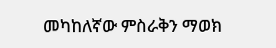መካከለኛው ምስራቅን ማወክ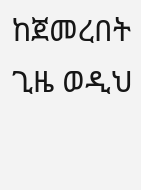ከጀመረበት ጊዜ ወዲህ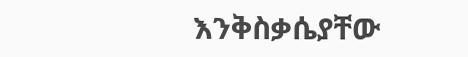እንቅስቃሴያቸው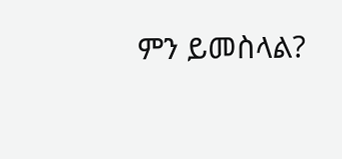ምን ይመስላል?